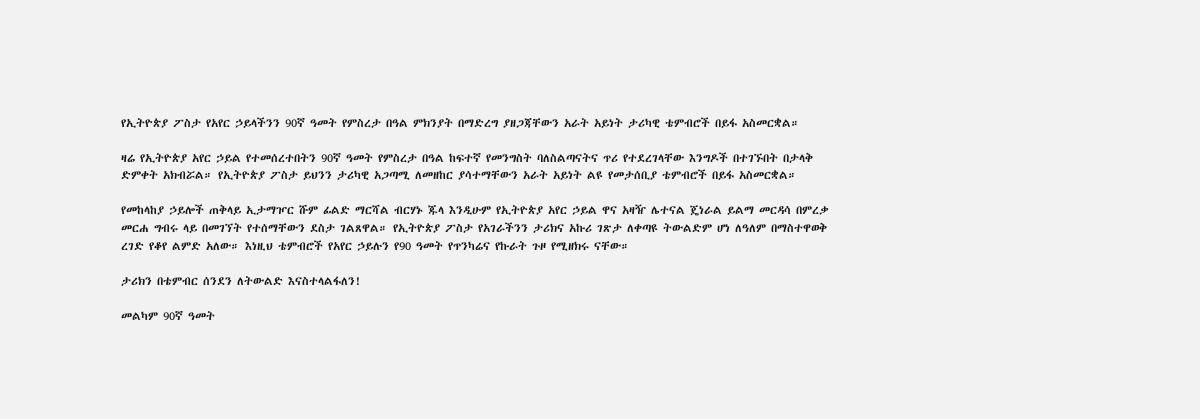የኢትዮጵያ ፖስታ የአየር ኃይላችንን 90ኛ ዓመት የምስረታ በዓል ምክንያት በማድረግ ያዘጋጃቸውን አራት አይነት ታሪካዊ ቴምብሮች በይፋ አስመርቋል።

ዛሬ የኢትዮጵያ አየር ኃይል የተመሰረተበትን 90ኛ ዓመት የምስረታ በዓል ከፍተኛ የመንግስት ባለስልጣናትና ጥሪ የተደረገላቸው እንግዶች በተገኙበት በታላቅ ድምቀት አክብሯል። የኢትዮጵያ ፖስታ ይህንን ታሪካዊ አጋጣሚ ለመዘከር ያሳተማቸውን አራት አይነት ልዩ የመታሰቢያ ቴምብሮች በይፋ አስመርቋል።

የመከላከያ ኃይሎች ጠቅላይ ኢታማዦር ሹም ፊልድ ማርሻል ብርሃኑ ጁላ እንዲሁም የኢትዮጵያ አየር ኃይል ዋና አዛዥ ሌተናል ጄነራል ይልማ መርዳሳ በምረቃ መርሐ ግብሩ ላይ በመገኘት የተሰማቸውን ደስታ ገልጸዋል። የኢትዮጵያ ፖስታ የአገራችንን ታሪክና አኩሪ ገጽታ ለቀጣዩ ትውልድም ሆነ ለዓለም በማስተዋወቅ ረገድ የቆየ ልምድ አለው። እነዚህ ቴምብሮች የአየር ኃይሉን የ90 ዓመት የጥንካሬና የኩራት ጉዞ የሚዘክሩ ናቸው።

ታሪክን በቴምብር ሰንደን ለትውልድ እናስተላልፋለን!

መልካም 90ኛ ዓመት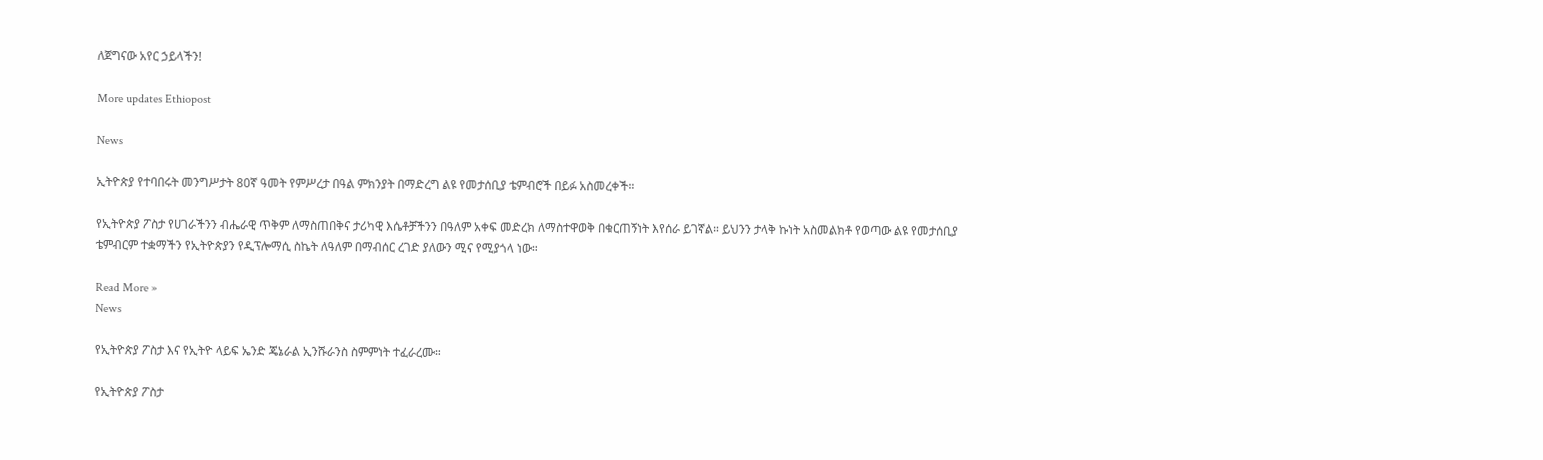ለጀግናው አየር ኃይላችን!

More updates Ethiopost

News

ኢትዮጵያ የተባበሩት መንግሥታት 80ኛ ዓመት የምሥረታ በዓል ምክንያት በማድረግ ልዩ የመታሰቢያ ቴምብሮች በይፉ አስመረቀች።

የኢትዮጵያ ፖስታ የሀገራችንን ብሔራዊ ጥቅም ለማስጠበቅና ታሪካዊ እሴቶቻችንን በዓለም አቀፍ መድረክ ለማስተዋወቅ በቁርጠኝነት እየሰራ ይገኛል። ይህንን ታላቅ ኩነት አስመልክቶ የወጣው ልዩ የመታሰቢያ ቴምብርም ተቋማችን የኢትዮጵያን የዲፕሎማሲ ስኬት ለዓለም በማብሰር ረገድ ያለውን ሚና የሚያጎላ ነው።

Read More »
News

የኢትዮጵያ ፖስታ እና የኢትዮ ላይፍ ኤንድ ጄኔራል ኢንሹራንስ ስምምነት ተፈራረሙ።

የኢትዮጵያ ፖስታ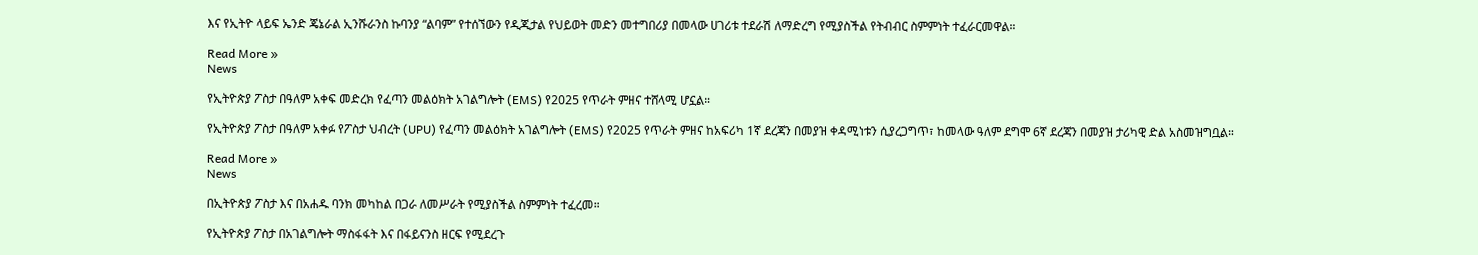እና የኢትዮ ላይፍ ኤንድ ጄኔራል ኢንሹራንስ ኩባንያ “ልባም” የተሰኘውን የዲጂታል የህይወት መድን መተግበሪያ በመላው ሀገሪቱ ተደራሽ ለማድረግ የሚያስችል የትብብር ስምምነት ተፈራርመዋል።

Read More »
News

የኢትዮጵያ ፖስታ በዓለም አቀፍ መድረክ የፈጣን መልዕክት አገልግሎት (EMS) የ2025 የጥራት ምዘና ተሸላሚ ሆኗል።

የኢትዮጵያ ፖስታ በዓለም አቀፉ የፖስታ ህብረት (UPU) የፈጣን መልዕክት አገልግሎት (EMS) የ2025 የጥራት ምዘና ከአፍሪካ 1ኛ ደረጃን በመያዝ ቀዳሚነቱን ሲያረጋግጥ፣ ከመላው ዓለም ደግሞ 6ኛ ደረጃን በመያዝ ታሪካዊ ድል አስመዝግቧል።

Read More »
News

በኢትዮጵያ ፖስታ እና በአሐዱ ባንክ መካከል በጋራ ለመሥራት የሚያስችል ስምምነት ተፈረመ።

የኢትዮጵያ ፖስታ በአገልግሎት ማስፋፋት እና በፋይናንስ ዘርፍ የሚደረጉ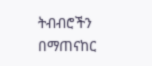ትብብሮችን በማጠናከር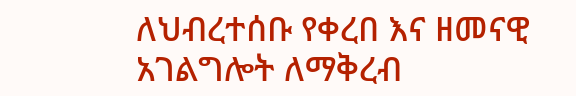ለህብረተሰቡ የቀረበ እና ዘመናዊ አገልግሎት ለማቅረብ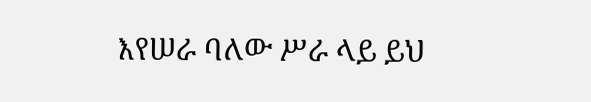እየሠራ ባለው ሥራ ላይ ይህ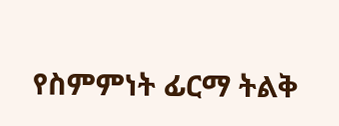የስምምነት ፊርማ ትልቅ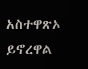አስተዋጽኦ ይኖረዋል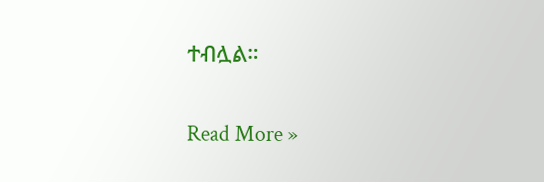ተብሏል።

Read More »